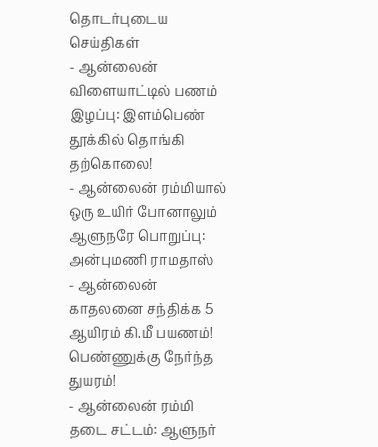தொடர்புடைய செய்திகள்
- ஆன்லைன் விளையாட்டில் பணம் இழப்பு: இளம்பெண் தூக்கில் தொங்கி தற்கொலை!
- ஆன்லைன் ரம்மியால் ஒரு உயிர் போனாலும் ஆளுநரே பொறுப்பு: அன்புமணி ராமதாஸ்
- ஆன்லைன் காதலனை சந்திக்க 5 ஆயிரம் கி.மீ பயணம்! பெண்ணுக்கு நேர்ந்த துயரம்!
- ஆன்லைன் ரம்மி தடை சட்டம்: ஆளுநர்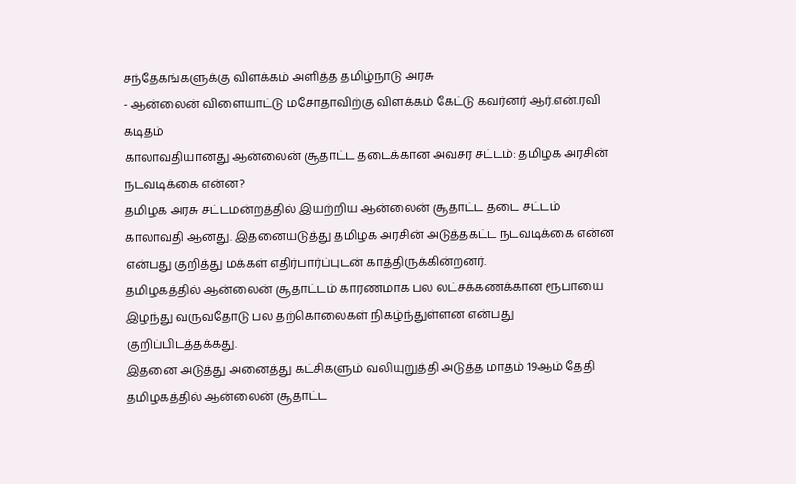சந்தேகங்களுக்கு விளக்கம் அளித்த தமிழ்நாடு அரசு
- ஆன்லைன் விளையாட்டு மசோதாவிற்கு விளக்கம் கேட்டு கவர்னர் ஆர்.என்.ரவி கடிதம்
காலாவதியானது ஆன்லைன் சூதாட்ட தடைக்கான அவசர சட்டம்: தமிழக அரசின் நடவடிக்கை என்ன?
தமிழக அரசு சட்டமன்றத்தில் இயற்றிய ஆன்லைன் சூதாட்ட தடை சட்டம் காலாவதி ஆனது. இதனையடுத்து தமிழக அரசின் அடுத்தகட்ட நடவடிக்கை என்ன என்பது குறித்து மக்கள் எதிர்பார்ப்புடன் காத்திருக்கின்றனர்.
தமிழகத்தில் ஆன்லைன் சூதாட்டம் காரணமாக பல லட்சக்கணக்கான ரூபாயை இழந்து வருவதோடு பல தற்கொலைகள் நிகழ்ந்துள்ளன என்பது குறிப்பிடத்தக்கது.
இதனை அடுத்து அனைத்து கட்சிகளும் வலியுறுத்தி அடுத்த மாதம் 19ஆம் தேதி தமிழகத்தில் ஆன்லைன் சூதாட்ட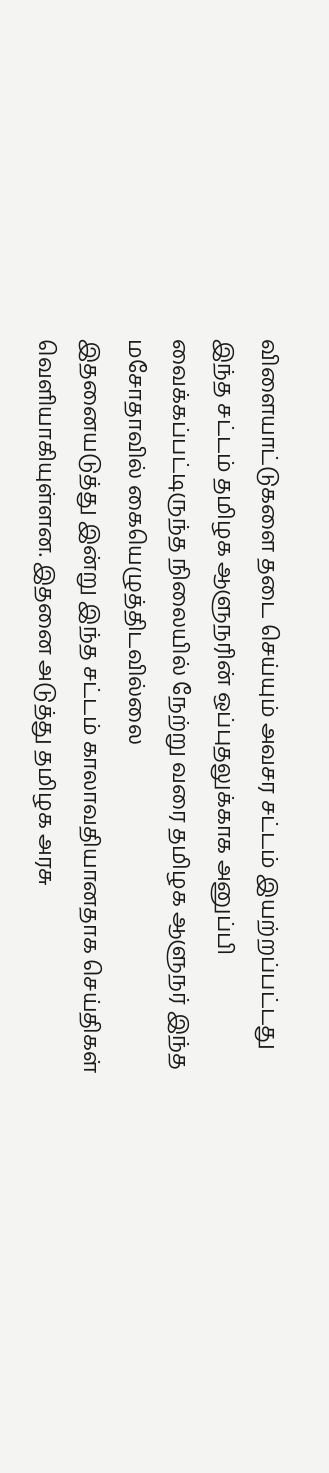விளையாட்டுகளை தடை செய்யும் அவசர சட்டம் இயற்றப்பட்டது
இந்த சட்டம் தமிழக ஆளுநரின் ஒப்புதலுக்காக அனுப்பி வைக்கப்பட்டிருந்த நிலையில் நேற்று வரை தமிழக ஆளுநர் இந்த மசோதாவில் கையெழுத்திடவில்லை
இதனையடுத்து இன்று இந்த சட்டம் காலாவதியானதாக செய்திகள் வெளியாகியுள்ளன. இதனை அடுத்து தமிழக அரசு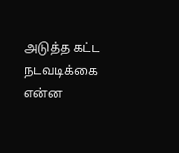அடுத்த கட்ட நடவடிக்கை என்ன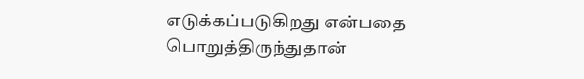எடுக்கப்படுகிறது என்பதை பொறுத்திருந்துதான்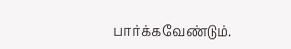பார்க்கவேண்டும்.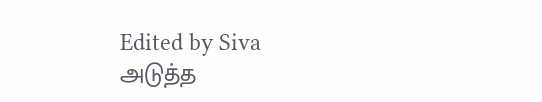Edited by Siva
அடுத்த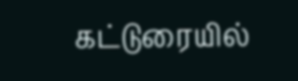கட்டுரையில்